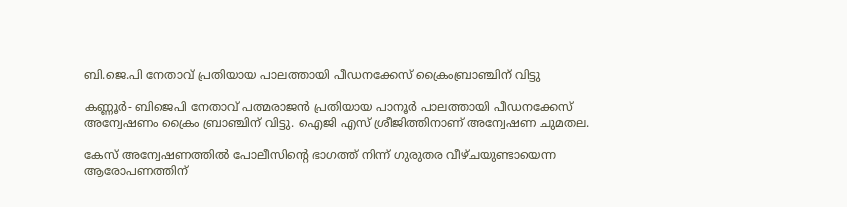ബി.ജെ.പി നേതാവ് പ്രതിയായ പാലത്തായി പീഡനക്കേസ് ക്രൈംബ്രാഞ്ചിന് വിട്ടു

കണ്ണൂര്‍- ബിജെപി നേതാവ് പത്മരാജന്‍ പ്രതിയായ പാനൂര്‍ പാലത്തായി പീഡനക്കേസ് അന്വേഷണം ക്രൈം ബ്രാഞ്ചിന് വിട്ടു. ഐജി എസ് ശ്രീജിത്തിനാണ് അന്വേഷണ ചുമതല.

കേസ് അന്വേഷണത്തില്‍ പോലീസിന്റെ ഭാഗത്ത് നിന്ന് ഗുരുതര വീഴ്ചയുണ്ടായെന്ന ആരോപണത്തിന്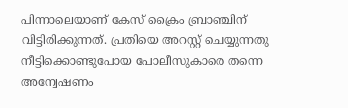പിന്നാലെയാണ് കേസ് ക്രൈം ബ്രാഞ്ചിന് വിട്ടിരിക്കുന്നത്. പ്രതിയെ അറസ്റ്റ് ചെയ്യുന്നതു നീട്ടിക്കൊണ്ടുപോയ പോലീസുകാരെ തന്നെ അന്വേഷണം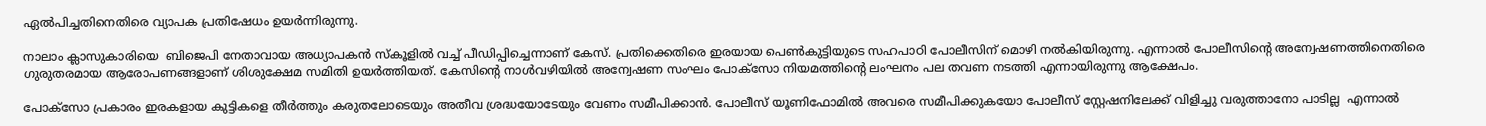ഏല്‍പിച്ചതിനെതിരെ വ്യാപക പ്രതിഷേധം ഉയർന്നിരുന്നു.

നാലാം ക്ലാസുകാരിയെ  ബിജെപി നേതാവായ അധ്യാപകന്‍ സ്‌കൂളില്‍ വച്ച് പീഡിപ്പിച്ചെന്നാണ് കേസ്. പ്രതിക്കെതിരെ ഇരയായ പെണ്‍കുട്ടിയുടെ സഹപാഠി പോലീസിന് മൊഴി നല്‍കിയിരുന്നു. എന്നാല്‍ പോലീസിന്റെ അന്വേഷണത്തിനെതിരെ ഗുരുതരമായ ആരോപണങ്ങളാണ് ശിശുക്ഷേമ സമിതി ഉയര്‍ത്തിയത്. കേസിന്റെ നാള്‍വഴിയില്‍ അന്വേഷണ സംഘം പോക്‌സോ നിയമത്തിന്റെ ലംഘനം പല തവണ നടത്തി എന്നായിരുന്നു ആക്ഷേപം.

പോക്‌സോ പ്രകാരം ഇരകളായ കുട്ടികളെ തീര്‍ത്തും കരുതലോടെയും അതീവ ശ്രദ്ധയോടേയും വേണം സമീപിക്കാന്‍. പോലീസ് യൂണിഫോമില്‍ അവരെ സമീപിക്കുകയോ പോലീസ് സ്റ്റേഷനിലേക്ക് വിളിച്ചു വരുത്താനോ പാടില്ല  എന്നാല്‍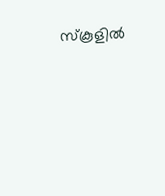സ്‌കൂളില്‍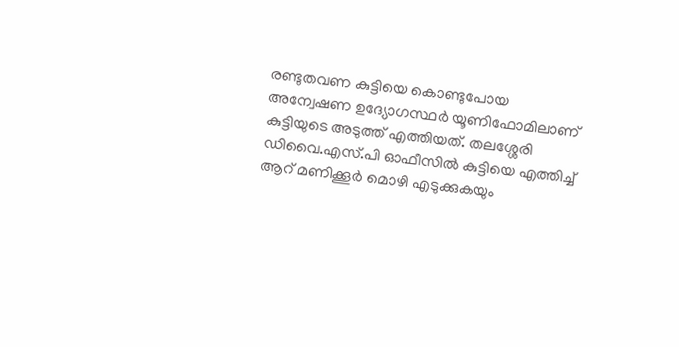രണ്ടുതവണ കുട്ടിയെ കൊണ്ടുപോയ അന്വേഷണ ഉദ്യോഗസ്ഥര്‍ യൂണിഫോമിലാണ് കുട്ടിയുടെ അടുത്ത് എത്തിയത്. തലശ്ശേരി ഡിവൈ.എസ്.പി ഓഫീസില്‍ കുട്ടിയെ എത്തിച്ച് ആറ് മണിക്കൂര്‍ മൊഴി എടുക്കുകയും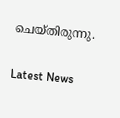ചെയ്തിരുന്നു.

Latest News